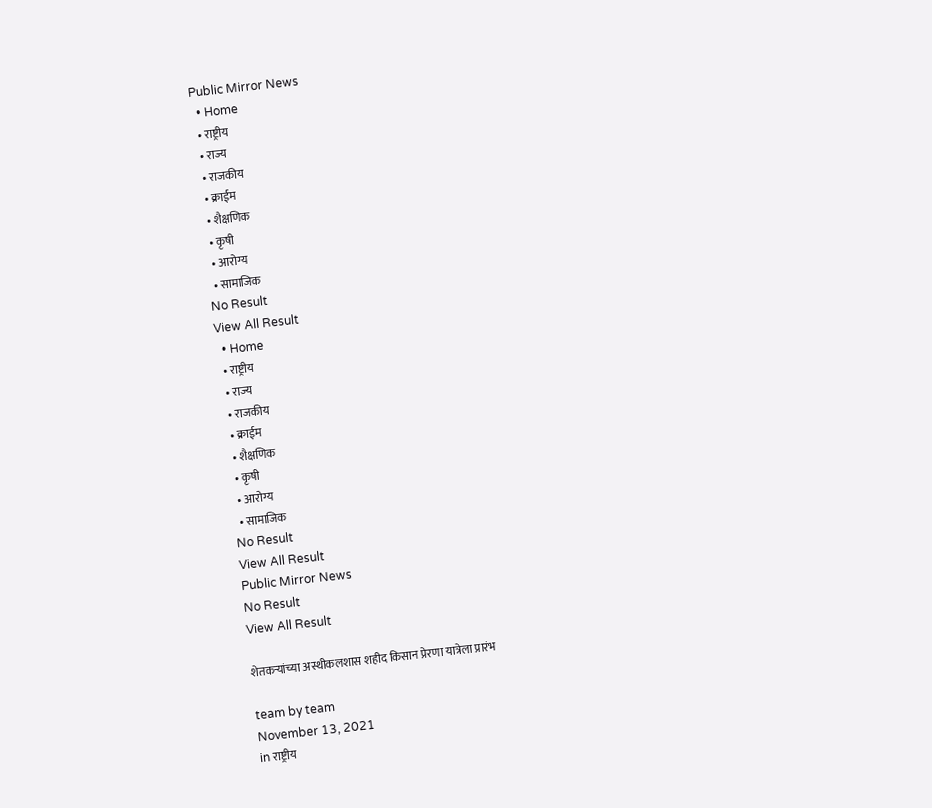Public Mirror News
  • Home
  • राष्ट्रीय
  • राज्य
  • राजकीय
  • क्राईम
  • शैक्षणिक
  • कृषी
  • आरोग्य
  • सामाजिक
No Result
View All Result
  • Home
  • राष्ट्रीय
  • राज्य
  • राजकीय
  • क्राईम
  • शैक्षणिक
  • कृषी
  • आरोग्य
  • सामाजिक
No Result
View All Result
Public Mirror News
No Result
View All Result

शेतकऱ्यांच्या अस्थीकलशास शहीद किसान प्रेरणा यात्रेला प्रारंभ

team by team
November 13, 2021
in राष्ट्रीय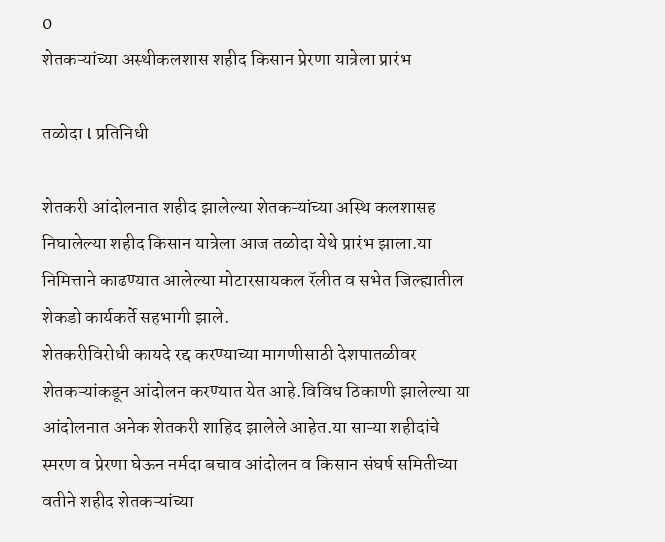0
शेतकऱ्यांच्या अस्थीकलशास शहीद किसान प्रेरणा यात्रेला प्रारंभ

तळोदा l प्रतिनिधी

शेतकरी आंदोलनात शहीद झालेल्या शेतकऱ्यांच्या अस्थि कलशासह निघालेल्या शहीद किसान यात्रेला आज तळोदा येथे प्रारंभ झाला.या निमित्ताने काढण्यात आलेल्या मोटारसायकल रॅलीत व सभेत जिल्ह्यातील शेकडो कार्यकर्ते सहभागी झाले.
शेतकरीविरोधी कायदे रद्द करण्याच्या मागणीसाठी देशपातळीवर शेतकऱ्यांकडून आंदोलन करण्यात येत आहे.विविध ठिकाणी झालेल्या या आंदोलनात अनेक शेतकरी शाहिद झालेले आहेत.या साऱ्या शहीदांचे स्मरण व प्रेरणा घेऊन नर्मदा बचाव आंदोलन व किसान संघर्ष समितीच्या वतीने शहीद शेतकऱ्यांच्या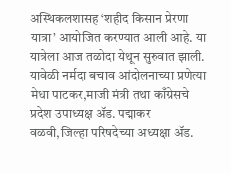अस्थिकलशासह ‘शहीद किसान प्रेरणा यात्रा’ आयोजित करण्यात आली आहे. या यात्रेला आज तळोदा येथून सुरुवात झाली.
यावेळी नर्मदा बचाव आंदोलनाच्या प्रणेत्या मेधा पाटकर,माजी मंत्री तथा काँग्रेसचे प्रदेश उपाध्यक्ष ॲड. पद्माकर वळवी,जिल्हा परिषदेच्या अध्यक्षा ॲड.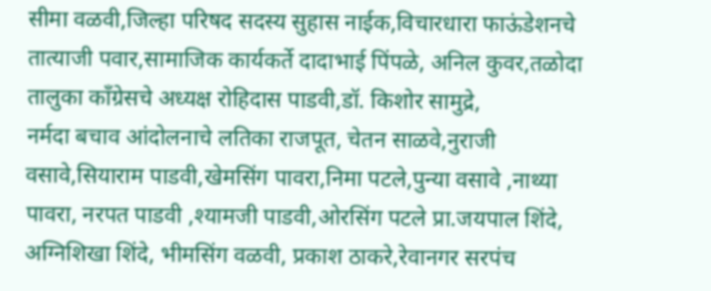सीमा वळवी,जिल्हा परिषद सदस्य सुहास नाईक,विचारधारा फाऊंडेशनचे तात्याजी पवार,सामाजिक कार्यकर्ते दादाभाई पिंपळे, अनिल कुवर,तळोदा तालुका काँग्रेसचे अध्यक्ष रोहिदास पाडवी,डॉ. किशोर सामुद्रे,
नर्मदा बचाव आंदोलनाचे लतिका राजपूत, चेतन साळवे,नुराजी वसावे,सियाराम पाडवी,खेमसिंग पावरा,निमा पटले,पुन्या वसावे ,नाथ्या पावरा, नरपत पाडवी ,श्यामजी पाडवी,ओरसिंग पटले प्रा.जयपाल शिंदे, अग्निशिखा शिंदे, भीमसिंग वळवी, प्रकाश ठाकरे,रेवानगर सरपंच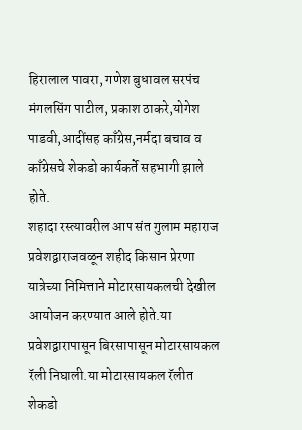हिरालाल पावरा, गणेश बुधावल सरपंच मंगलसिंग पाटील, प्रकाश ठाकरे,योगेश पाडवी,आदींसह काँग्रेस,नर्मदा बचाव व काँग्रेसचे शेकडो कार्यकर्ते सहभागी झाले होते.
शहादा रस्त्यावरील आप संत गुलाम महाराज प्रवेशद्वाराजवळून शहीद किसान प्रेरणा यात्रेच्या निमित्ताने मोटारसायकलची देखील आयोजन करण्यात आले होते.या प्रवेशद्वारापासून बिरसापासून मोटारसायकल रॅली निघाली.या मोटारसायकल रॅलीत शेकडो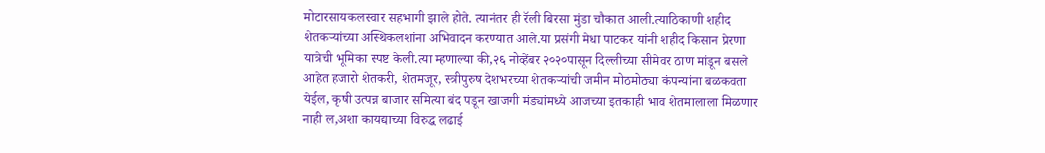मोटारसायकलस्वार सहभागी झाले होते. त्यानंतर ही रॅली बिरसा मुंडा चौकात आली.त्याठिकाणी शहीद शेतकऱ्यांच्या अस्थिकलशांना अभिवादन करण्यात आले.या प्रसंगी मेधा पाटकर यांनी शहीद किसान प्रेरणा यात्रेची भूमिका स्पष्ट केली.त्या म्हणाल्या की,२६ नोव्हेंबर २०२०पासून दिल्लीच्या सीमेवर ठाण मांडून बसले आहेत हजारो शेतकरी, शेतमजूर, स्त्रीपुरुष देशभरच्या शेतकऱ्यांची जमीन मोठमोठ्या कंपन्यांना बळकवता येईल, कृषी उत्पन्न बाजार समित्या बंद पडून खाजगी मंड्यांमध्ये आजच्या इतकाही भाव शेतमालाला मिळणार नाही ल,अशा कायद्याच्या विरुद्ध लढाई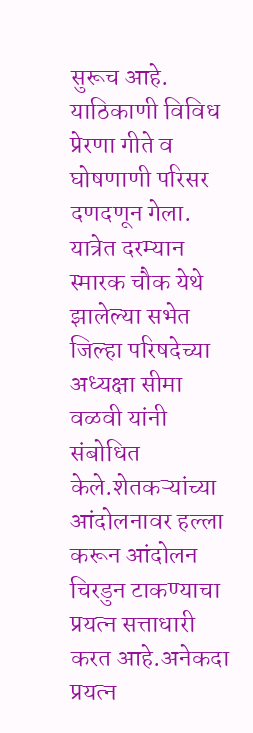सुरूच आहे. याठिकाणी विविध प्रेरणा गीते व घोषणाणी परिसर दणदणून गेला.
यात्रेत दरम्यान स्मारक चौक येथे झालेल्या सभेत जिल्हा परिषदेच्या अध्यक्षा सीमा वळवी यांनी संबोधित केले.शेतकऱ्यांच्या आंदोलनावर हल्ला करून आंदोलन चिरडुन टाकण्याचा प्रयत्न सत्ताधारी करत आहे.अनेकदा प्रयत्न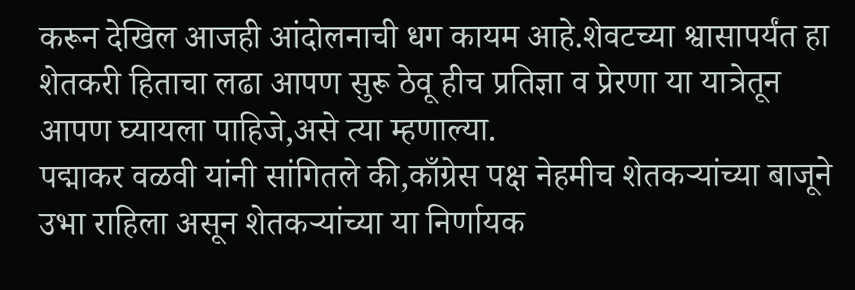करून देखिल आजही आंदोलनाची धग कायम आहे.शेवटच्या श्वासापर्यंत हा शेतकरी हिताचा लढा आपण सुरू ठेवू हीच प्रतिज्ञा व प्रेरणा या यात्रेतून आपण घ्यायला पाहिजे,असे त्या म्हणाल्या.
पद्माकर वळवी यांनी सांगितले की,काँग्रेस पक्ष नेहमीच शेतकऱ्यांच्या बाजूने उभा राहिला असून शेतकऱ्यांच्या या निर्णायक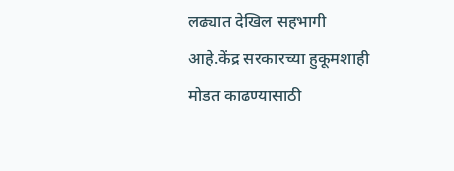लढ्यात देखिल सहभागी आहे.केंद्र सरकारच्या हुकूमशाही मोडत काढण्यासाठी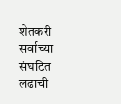शेतकरी सर्वाच्या संघटित लढाची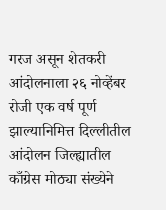गरज असून शेतकरी आंदोलनाला २६ नोव्हेंबर रोजी एक वर्ष पूर्ण झाल्यानिमित्त दिल्लीतील आंदोलन जिल्ह्यातील काँग्रेस मोठ्या संख्येने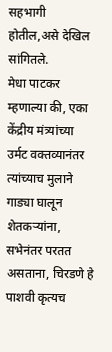सहभागी होतील,असे देखिल सांगितले.
मेधा पाटकर म्हणाल्या की, एका केंद्रीय मंत्र्यांच्या उर्मट वक्तव्यानंतर त्यांच्याच मुलाने गाड्या घालून शेतकऱ्यांना, सभेनंतर परतत असताना, चिरडणे हे पाशवी कृत्यच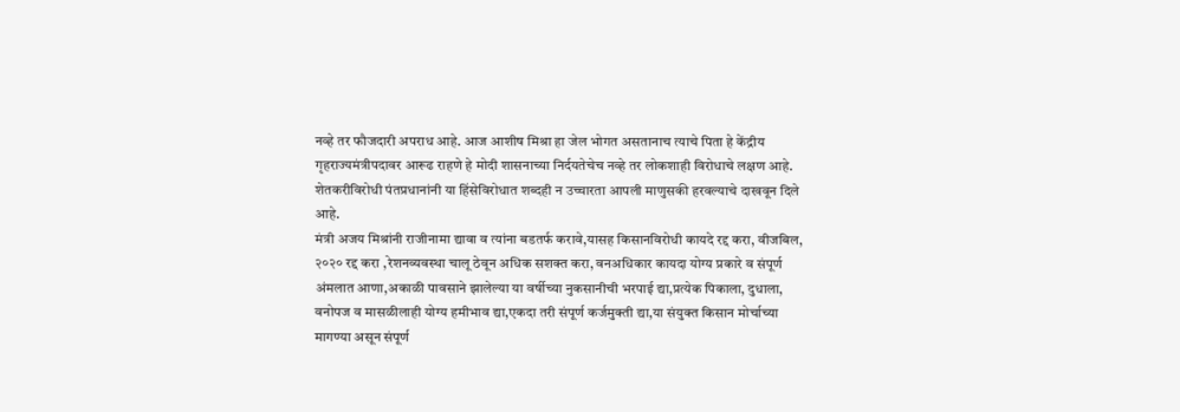नव्हे तर फौजदारी अपराध आहे. आज आशीष मिश्रा हा जेल भोगत असतानाच त्याचे पिता हे केंद्रीय गृहराज्यमंत्रीपदावर आरूढ राहणे हे मोदी शासनाच्या निर्दयतेचेच नव्हे तर लोकशाही विरोधाचे लक्षण आहे. शेतकरीविरोधी पंतप्रधानांनी या हिंसेविरोधात शब्दही न उच्चारता आपली माणुसकी हरवल्याचे दाखवून दिले आहे.
मंत्री अजय मिश्रांनी राजीनामा द्यावा व त्यांना बडतर्फ करावे,यासह किसानविरोधी कायदे रद्द करा, वीजबिल, २०२० रद्द करा ,रेशनव्यवस्था चालू ठेवून अधिक सशक्त करा, वनअधिकार कायदा योग्य प्रकारे व संपूर्ण अंमलात आणा,अकाळी पावसाने झालेल्या या वर्षीच्या नुकसानीची भरपाई द्या,प्रत्येक पिकाला, दुधाला, वनोपज व मासळीलाही योग्य हमीभाव द्या,एकदा तरी संपूर्ण कर्जमुक्ती द्या,या संयुक्त किसान मोर्चाच्या मागण्या असून संपूर्ण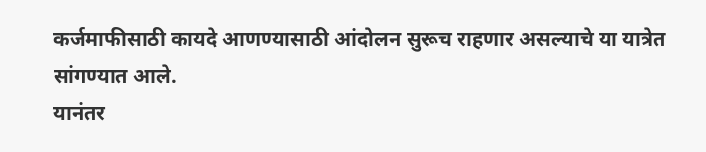कर्जमाफीसाठी कायदे आणण्यासाठी आंदोलन सुरूच राहणार असल्याचे या यात्रेत सांगण्यात आले.
यानंतर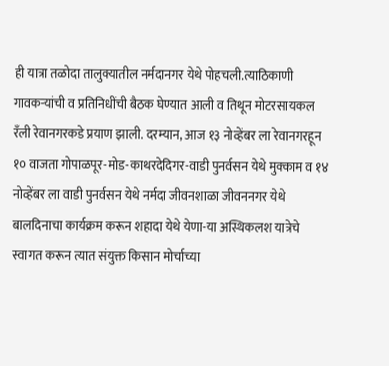ही यात्रा तळोदा तालुक्यातील नर्मदानगर येथे पोहचली.त्याठिकाणी गावकऱ्यांची व प्रतिनिधींची बैठक घेण्यात आली व तिथून मोटरसायकल रँली रेवानगरकडे प्रयाण झाली. दरम्यान, आज १३ नोव्हेंबर ला रेवानगरहून १० वाजता गोपाळपूर-मोड-काथरदेदिगर-वाडी पुनर्वसन येथे मुक्काम व १४ नोव्हेंबर ला वाडी पुनर्वसन येथे नर्मदा जीवनशाळा जीवननगर येथे बालदिनाचा कार्यक्रम करून शहादा येथे येणा-या अस्थिकलश यात्रेचे स्वागत करून त्यात संयुक्त किसान मोर्चाच्या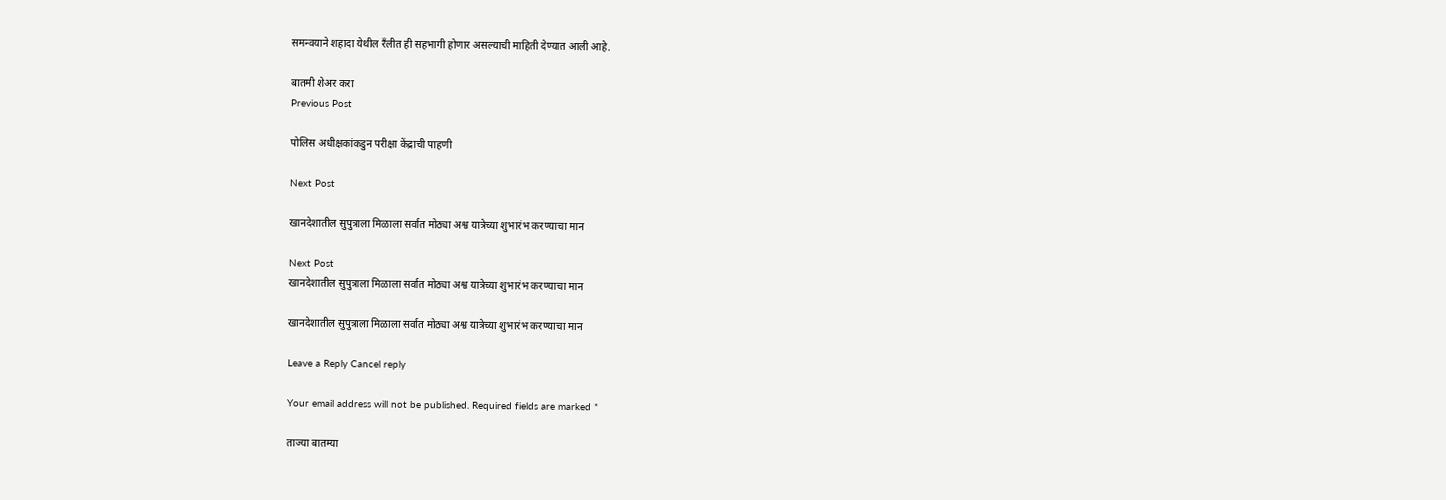समन्वयाने शहादा येथील रँलीत ही सहभागी होणार असल्याची माहिती देण्यात आली आहे.

बातमी शेअर करा
Previous Post

पोलिस अधीक्षकांकडुन परीक्षा केंद्राची पाहणी

Next Post

खानदेशातील सुपुत्राला मिळाला सर्वात मोठ्या अश्व यात्रेच्या शुभारंभ करण्याचा मान

Next Post
खानदेशातील सुपुत्राला मिळाला सर्वात मोठ्या अश्व यात्रेच्या शुभारंभ करण्याचा मान

खानदेशातील सुपुत्राला मिळाला सर्वात मोठ्या अश्व यात्रेच्या शुभारंभ करण्याचा मान

Leave a Reply Cancel reply

Your email address will not be published. Required fields are marked *

ताज्या बातम्या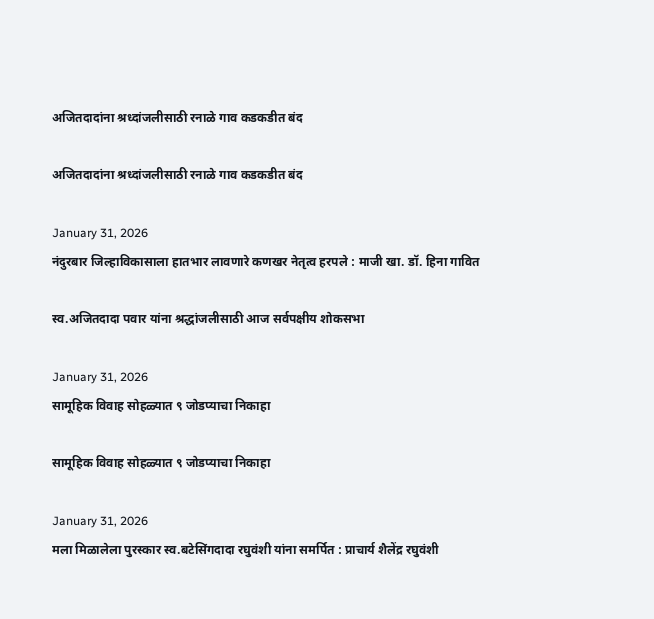अजितदादांना श्रध्दांजलीसाठी रनाळे गाव कडकडीत बंद

अजितदादांना श्रध्दांजलीसाठी रनाळे गाव कडकडीत बंद

January 31, 2026
नंदुरबार जिल्हाविकासाला हातभार लावणारे कणखर नेतृत्व हरपले : माजी खा. डॉ. हिना गावित

स्व.अजितदादा पवार यांना श्रद्धांजलीसाठी आज सर्वपक्षीय शोकसभा

January 31, 2026
सामूहिक विवाह सोहळ्यात ९ जोडप्याचा निकाहा

सामूहिक विवाह सोहळ्यात ९ जोडप्याचा निकाहा

January 31, 2026
मला मिळालेला पुरस्कार स्व.बटेसिंगदादा रघुवंशी यांना समर्पित : प्राचार्य शैलेंद्र रघुवंशी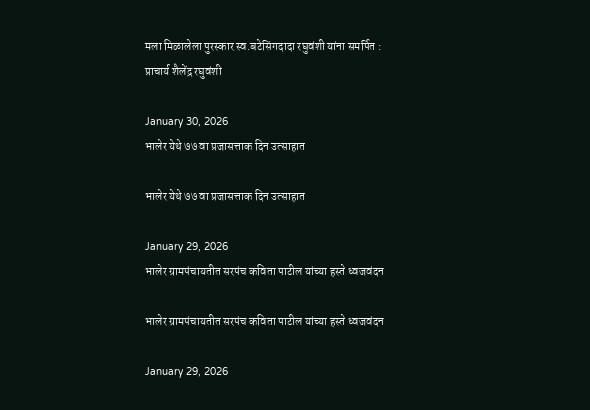मला मिळालेला पुरस्कार स्व.बटेसिंगदादा रघुवंशी यांना समर्पित : प्राचार्य शैलेंद्र रघुवंशी

January 30, 2026
भालेर येथे ७७ वा प्रजासत्ताक दिन उत्साहात

भालेर येथे ७७ वा प्रजासत्ताक दिन उत्साहात

January 29, 2026
भालेर ग्रामपंचायतीत सरपंच कविता पाटील यांच्या हस्ते ध्वजवंदन

भालेर ग्रामपंचायतीत सरपंच कविता पाटील यांच्या हस्ते ध्वजवंदन

January 29, 2026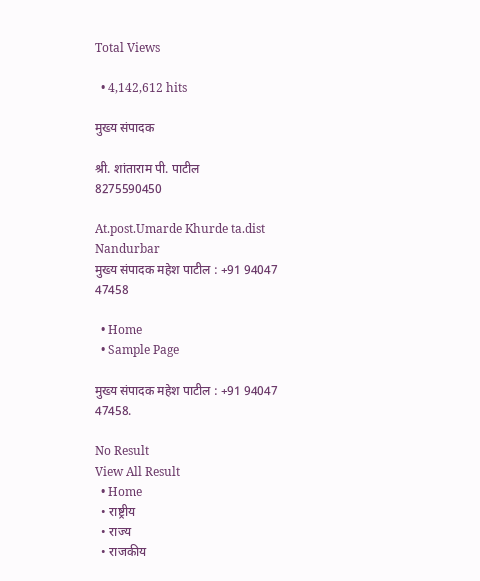Total Views

  • 4,142,612 hits

मुख्य संपादक

श्री. शांताराम पी. पाटील
8275590450

At.post.Umarde Khurde ta.dist Nandurbar
मुख्य संपादक महेश पाटील : +91 94047 47458

  • Home
  • Sample Page

मुख्य संपादक महेश पाटील : +91 94047 47458.

No Result
View All Result
  • Home
  • राष्ट्रीय
  • राज्य
  • राजकीय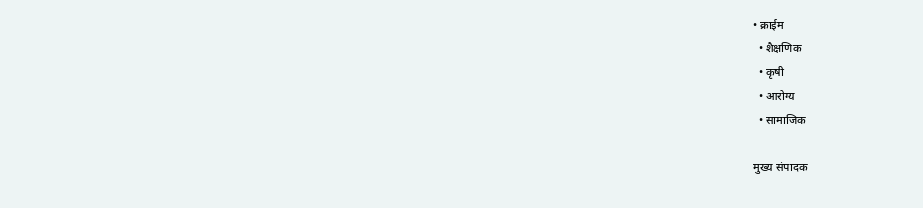• क्राईम
  • शैक्षणिक
  • कृषी
  • आरोग्य
  • सामाजिक

मुख्य संपादक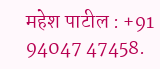महेश पाटील : +91 94047 47458.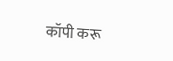कॉपी करू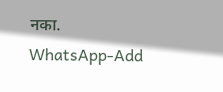नका.
WhatsApp-Add